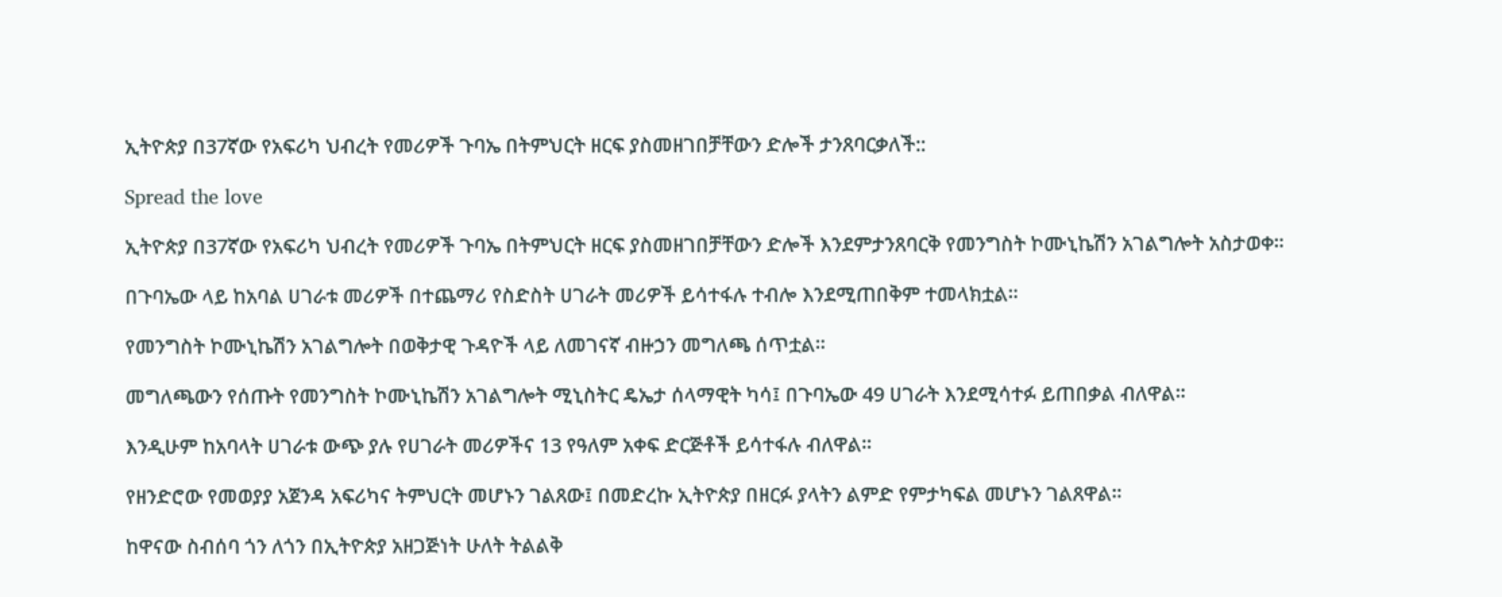ኢትዮጵያ በ37ኛው የአፍሪካ ህብረት የመሪዎች ጉባኤ በትምህርት ዘርፍ ያስመዘገበቻቸውን ድሎች ታንጸባርቃለች::

Spread the love

ኢትዮጵያ በ37ኛው የአፍሪካ ህብረት የመሪዎች ጉባኤ በትምህርት ዘርፍ ያስመዘገበቻቸውን ድሎች እንደምታንጸባርቅ የመንግስት ኮሙኒኬሽን አገልግሎት አስታወቀ።

በጉባኤው ላይ ከአባል ሀገራቱ መሪዎች በተጨማሪ የስድስት ሀገራት መሪዎች ይሳተፋሉ ተብሎ እንደሚጠበቅም ተመላክቷል።

የመንግስት ኮሙኒኬሽን አገልግሎት በወቅታዊ ጉዳዮች ላይ ለመገናኛ ብዙኃን መግለጫ ሰጥቷል።

መግለጫውን የሰጡት የመንግስት ኮሙኒኬሽን አገልግሎት ሚኒስትር ዴኤታ ሰላማዊት ካሳ፤ በጉባኤው 49 ሀገራት እንደሚሳተፉ ይጠበቃል ብለዋል።

እንዲሁም ከአባላት ሀገራቱ ውጭ ያሉ የሀገራት መሪዎችና 13 የዓለም አቀፍ ድርጅቶች ይሳተፋሉ ብለዋል።

የዘንድሮው የመወያያ አጀንዳ አፍሪካና ትምህርት መሆኑን ገልጸው፤ በመድረኩ ኢትዮጵያ በዘርፉ ያላትን ልምድ የምታካፍል መሆኑን ገልጸዋል።

ከዋናው ስብሰባ ጎን ለጎን በኢትዮጵያ አዘጋጅነት ሁለት ትልልቅ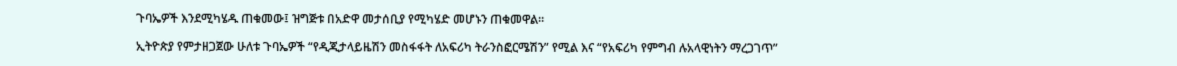ጉባኤዎች እንደሚካሄዱ ጠቁመው፤ ዝግጅቱ በአድዋ መታሰቢያ የሚካሄድ መሆኑን ጠቁመዋል።

ኢትዮጵያ የምታዘጋጀው ሁለቱ ጉባኤዎች “የዲጂታላይዜሽን መስፋፋት ለአፍሪካ ትራንስፎርሜሽን” የሚል እና “የአፍሪካ የምግብ ሉአላዊነትን ማረጋገጥ”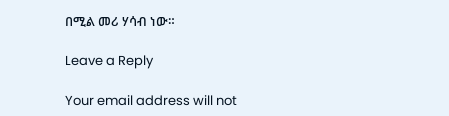በሚል መሪ ሃሳብ ነው።

Leave a Reply

Your email address will not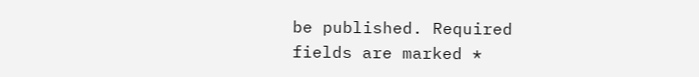be published. Required fields are marked *